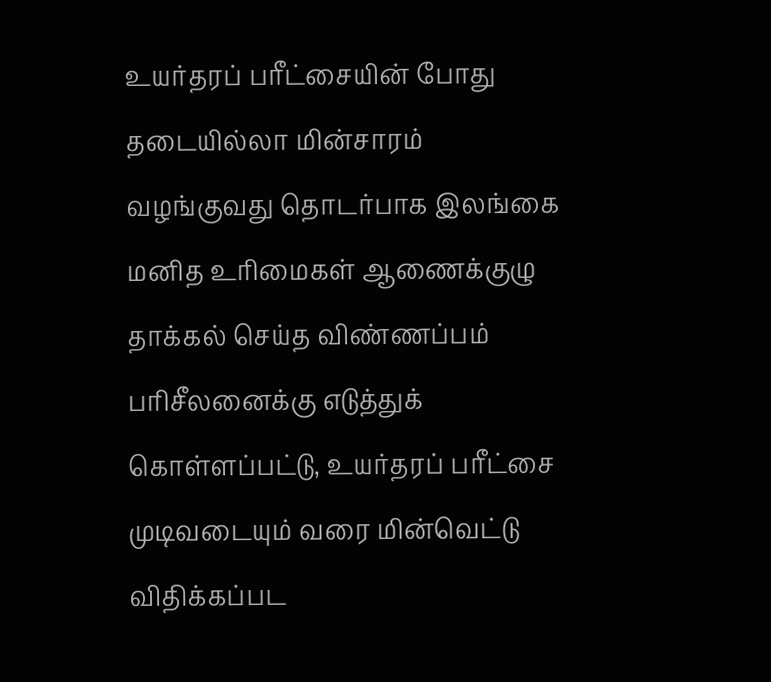உயர்தரப் பரீட்சையின் போது தடையில்லா மின்சாரம் வழங்குவது தொடர்பாக இலங்கை மனித உரிமைகள் ஆணைக்குழு தாக்கல் செய்த விண்ணப்பம் பரிசீலனைக்கு எடுத்துக் கொள்ளப்பட்டு, உயர்தரப் பரீட்சை முடிவடையும் வரை மின்வெட்டு விதிக்கப்பட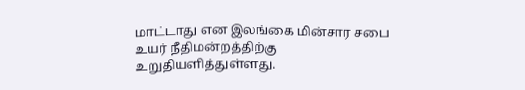மாட்டாது என இலங்கை மின்சார சபை உயர் நீதிமன்றத்திற்கு உறுதியளித்துள்ளது.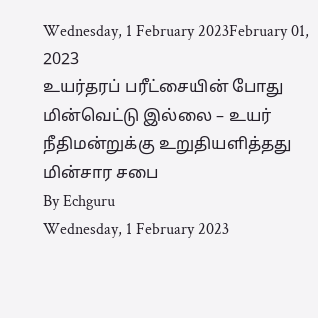Wednesday, 1 February 2023February 01, 2023
உயர்தரப் பரீட்சையின் போது மின்வெட்டு இல்லை – உயர் நீதிமன்றுக்கு உறுதியளித்தது மின்சார சபை
By Echguru
Wednesday, 1 February 2023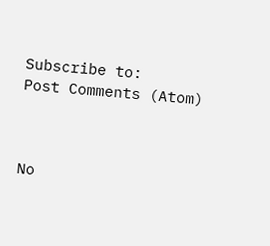Subscribe to:
Post Comments (Atom)



No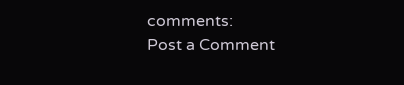comments:
Post a Comment